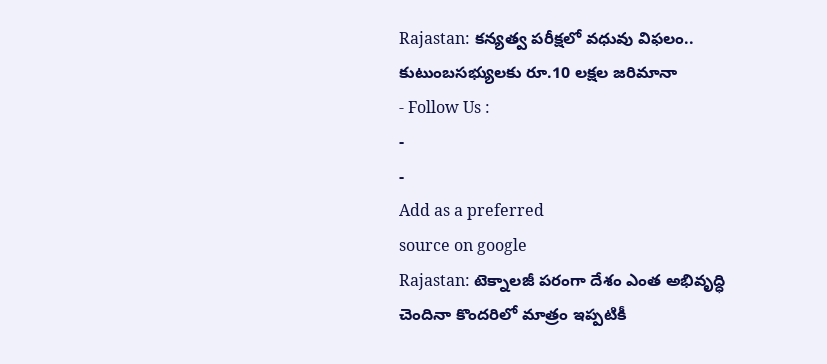Rajastan: కన్యత్వ పరీక్షలో వధువు విఫలం.. కుటుంబసభ్యులకు రూ.10 లక్షల జరిమానా
- Follow Us :
-
-
Add as a preferred
source on google
Rajastan: టెక్నాలజీ పరంగా దేశం ఎంత అభివృద్ధి చెందినా కొందరిలో మాత్రం ఇప్పటికీ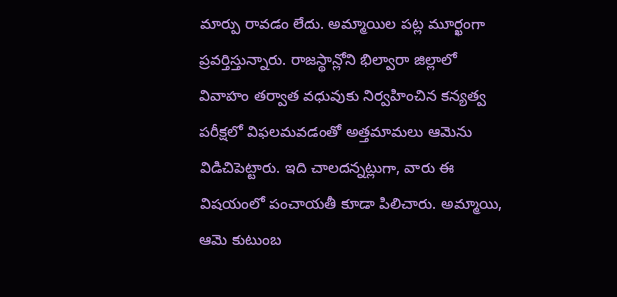మార్పు రావడం లేదు. అమ్మాయిల పట్ల మూర్ఖంగా ప్రవర్తిస్తున్నారు. రాజస్థాన్లోని భిల్వారా జిల్లాలో వివాహం తర్వాత వధువుకు నిర్వహించిన కన్యత్వ పరీక్షలో విఫలమవడంతో అత్తమామలు ఆమెను విడిచిపెట్టారు. ఇది చాలదన్నట్లుగా, వారు ఈ విషయంలో పంచాయతీ కూడా పిలిచారు. అమ్మాయి, ఆమె కుటుంబ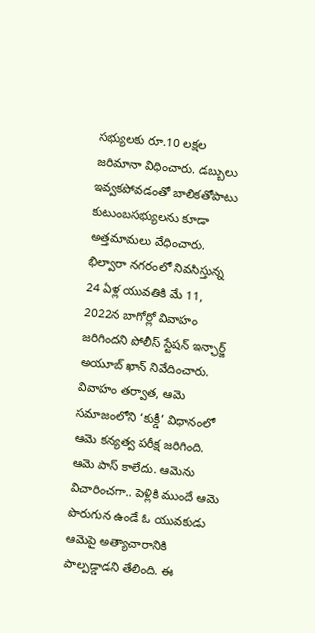సభ్యులకు రూ.10 లక్షల జరిమానా విధించారు. డబ్బులు ఇవ్వకపోవడంతో బాలికతోపాటు కుటుంబసభ్యులను కూడా అత్తమామలు వేధించారు.
భిల్వారా నగరంలో నివసిస్తున్న 24 ఏళ్ల యువతికి మే 11, 2022న బాగోర్లో వివాహం జరిగిందని పోలీస్ స్టేషన్ ఇన్ఛార్జ్ అయూబ్ ఖాన్ నివేదించారు. వివాహం తర్వాత, ఆమె సమాజంలోని ‘కుక్డీ’ విధానంలో ఆమె కన్యత్వ పరీక్ష జరిగింది. ఆమె పాస్ కాలేదు. ఆమెను విచారించగా.. పెళ్లికి ముందే ఆమె పొరుగున ఉండే ఓ యువకుడు ఆమెపై అత్యాచారానికి పాల్పడ్డాడని తేలింది. ఈ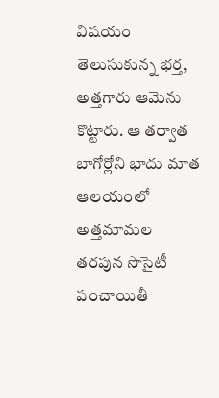విషయం తెలుసుకున్న భర్త, అత్తగారు ఆమెను కొట్టారు. ఆ తర్వాత బాగోర్లోని భాదు మాత ఆలయంలో అత్తమామల తరపున సొసైటీ పంచాయితీ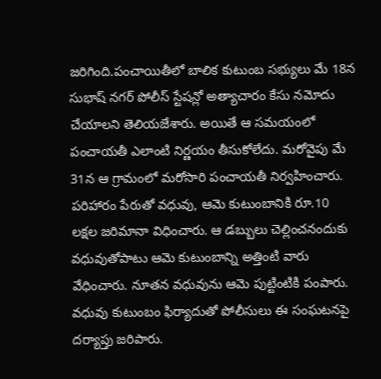జరిగింది.పంచాయితీలో బాలిక కుటుంబ సభ్యులు మే 18న సుభాష్ నగర్ పోలీస్ స్టేషన్లో అత్యాచారం కేసు నమోదు చేయాలని తెలియజేశారు. అయితే ఆ సమయంలో పంచాయతీ ఎలాంటి నిర్ణయం తీసుకోలేదు. మరోవైపు మే 31న ఆ గ్రామంలో మరోసారి పంచాయతీ నిర్వహించారు. పరిహారం పేరుతో వధువు, ఆమె కుటుంబానికి రూ.10 లక్షల జరిమానా విధించారు. ఆ డబ్బులు చెల్లించనందుకు వధువుతోపాటు ఆమె కుటుంబాన్ని అత్తింటి వారు వేధించారు. నూతన వధువును ఆమె పుట్టింటికి పంపారు. వధువు కుటుంబం ఫిర్యాదుతో పోలీసులు ఈ సంఘటనపై దర్యాప్తు జరిపారు.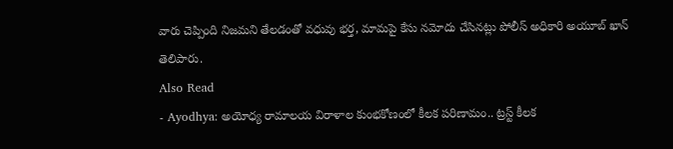వారు చెప్పింది నిజమని తేలడంతో వధువు భర్త, మామపై కేసు నమోదు చేసినట్లు పోలీస్ అధికారి అయూబ్ ఖాన్ తెలిపారు.
Also Read
- Ayodhya: అయోధ్య రామాలయ విరాళాల కుంభకోణంలో కీలక పరిణామం.. ట్రస్ట్ కీలక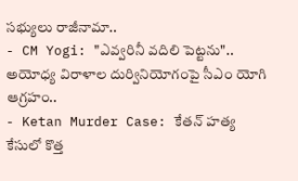సభ్యులు రాజీనామా..
- CM Yogi: "ఎవ్వరినీ వదిలి పెట్టను".. అయోధ్య విరాళాల దుర్వినియోగంపై సీఎం యోగి ఆగ్రహం..
- Ketan Murder Case: కేతన్ హత్య కేసులో కొత్త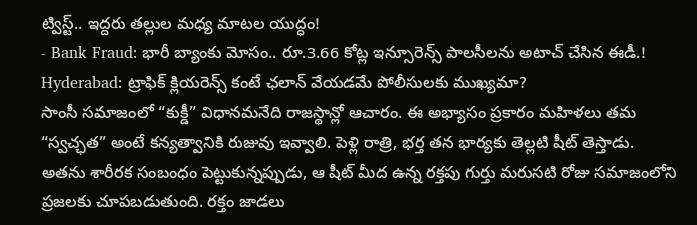ట్విస్ట్.. ఇద్దరు తల్లుల మధ్య మాటల యుద్ధం!
- Bank Fraud: భారీ బ్యాంకు మోసం.. రూ.3.66 కోట్ల ఇన్సూరెన్స్ పాలసీలను అటాచ్ చేసిన ఈడీ.!
Hyderabad: ట్రాఫిక్ క్లియరెన్స్ కంటే ఛలాన్ వేయడమే పోలీసులకు ముఖ్యమా?
సాంసీ సమాజంలో “కుక్డీ” విధానమనేది రాజస్థాన్లో ఆచారం. ఈ అభ్యాసం ప్రకారం మహిళలు తమ “స్వచ్ఛత” అంటే కన్యత్వానికి రుజువు ఇవ్వాలి. పెళ్లి రాత్రి, భర్త తన భార్యకు తెల్లటి షీట్ తెస్తాడు. అతను శారీరక సంబంధం పెట్టుకున్నప్పుడు, ఆ షీట్ మీద ఉన్న రక్తపు గుర్తు మరుసటి రోజు సమాజంలోని ప్రజలకు చూపబడుతుంది. రక్తం జాడలు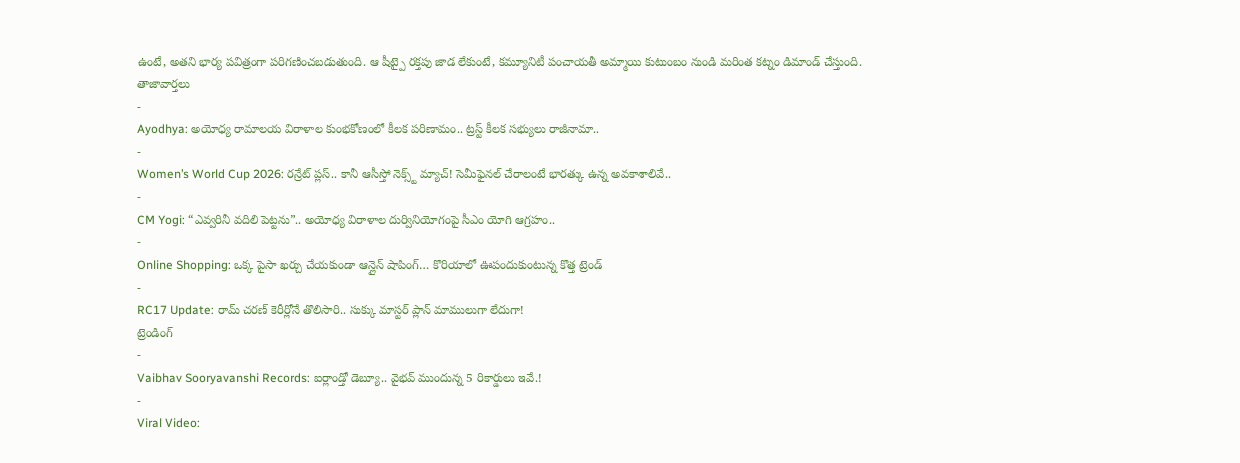ఉంటే, అతని భార్య పవిత్రంగా పరిగణించబడుతుంది. ఆ షీట్పై రక్తపు జాడ లేకుంటే, కమ్యూనిటీ పంచాయతీ అమ్మాయి కుటుంబం నుండి మరింత కట్నం డిమాండ్ చేస్తుంది.
తాజావార్తలు
-
Ayodhya: అయోధ్య రామాలయ విరాళాల కుంభకోణంలో కీలక పరిణామం.. ట్రస్ట్ కీలక సభ్యులు రాజీనామా..
-
Women’s World Cup 2026: రన్రేట్ ప్లస్.. కానీ ఆసీస్తో నెక్స్ట్ మ్యాచ్! సెమీఫైనల్ చేరాలంటే భారత్కు ఉన్న అవకాశాలివే..
-
CM Yogi: “ఎవ్వరినీ వదిలి పెట్టను”.. అయోధ్య విరాళాల దుర్వినియోగంపై సీఎం యోగి ఆగ్రహం..
-
Online Shopping: ఒక్క పైసా ఖర్చు చేయకుండా ఆన్లైన్ షాపింగ్… కొరియాలో ఊపందుకుంటున్న కొత్త ట్రెండ్
-
RC17 Update: రామ్ చరణ్ కెరీర్లోనే తొలిసారి.. సుక్కు మాస్టర్ ప్లాన్ మాములుగా లేదుగా!
ట్రెండింగ్
-
Vaibhav Sooryavanshi Records: ఐర్లాండ్తో డెబ్యూ.. వైభవ్ ముందున్న 5 రికార్డులు ఇవే.!
-
Viral Video: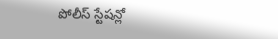పోలీస్ స్టేషన్లో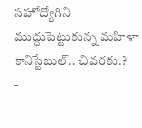సహోద్యోగిని ముద్దుపెట్టుకున్న మహిళా కానిస్టేబుల్.. చివరకు.?
-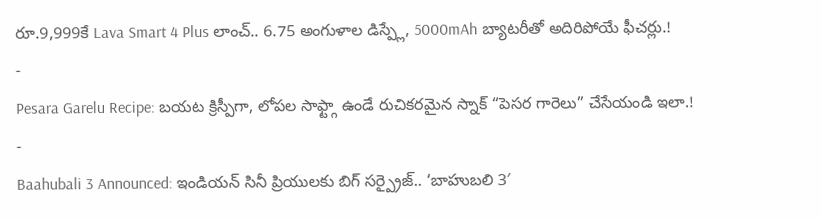రూ.9,999కే Lava Smart 4 Plus లాంచ్.. 6.75 అంగుళాల డిస్ప్లే, 5000mAh బ్యాటరీతో అదిరిపోయే ఫీచర్లు.!
-
Pesara Garelu Recipe: బయట క్రిస్పీగా, లోపల సాఫ్ట్గా ఉండే రుచికరమైన స్నాక్ “పెసర గారెలు” చేసేయండి ఇలా.!
-
Baahubali 3 Announced: ఇండియన్ సినీ ప్రియులకు బిగ్ సర్ప్రైజ్.. ‘బాహుబలి 3′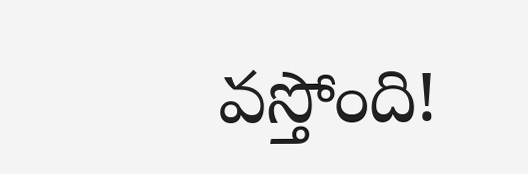వస్తోంది!